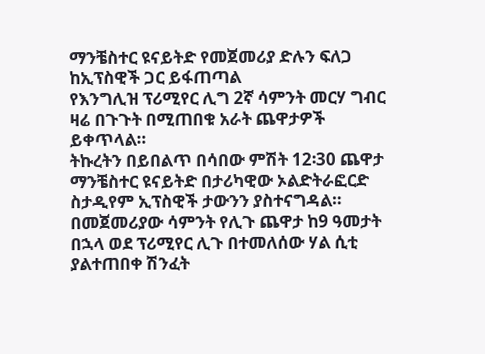ማንቼስተር ዩናይትድ የመጀመሪያ ድሉን ፍለጋ ከኢፕስዊች ጋር ይፋጠጣል
የእንግሊዝ ፕሪሚየር ሊግ 2ኛ ሳምንት መርሃ ግብር ዛሬ በጉጉት በሚጠበቁ አራት ጨዋታዎች ይቀጥላል።
ትኩረትን በይበልጥ በሳበው ምሽት 12፡30 ጨዋታ ማንቼስተር ዩናይትድ በታሪካዊው ኦልድትራፎርድ ስታዲየም ኢፕስዊች ታውንን ያስተናግዳል።
በመጀመሪያው ሳምንት የሊጉ ጨዋታ ከ9 ዓመታት በኋላ ወደ ፕሪሚየር ሊጉ በተመለሰው ሃል ሲቲ ያልተጠበቀ ሽንፈት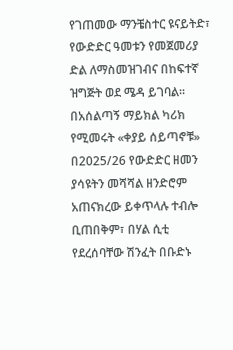የገጠመው ማንቼስተር ዩናይትድ፣ የውድድር ዓመቱን የመጀመሪያ ድል ለማስመዝገብና በከፍተኛ ዝግጅት ወደ ሜዳ ይገባል።
በአሰልጣኝ ማይክል ካሪክ የሚመሩት «ቀያይ ሰይጣኖቹ» በ2025/26 የውድድር ዘመን ያሳዩትን መሻሻል ዘንድሮም አጠናክረው ይቀጥላሉ ተብሎ ቢጠበቅም፣ በሃል ሲቲ የደረሰባቸው ሽንፈት በቡድኑ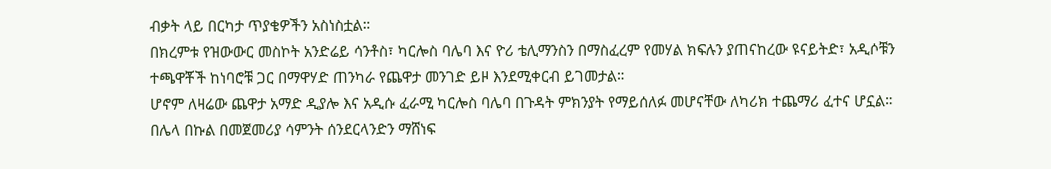ብቃት ላይ በርካታ ጥያቄዎችን አስነስቷል።
በክረምቱ የዝውውር መስኮት አንድሬይ ሳንቶስ፣ ካርሎስ ባሌባ እና ዮሪ ቴሊማንስን በማስፈረም የመሃል ክፍሉን ያጠናከረው ዩናይትድ፣ አዲሶቹን ተጫዋቾች ከነባሮቹ ጋር በማዋሃድ ጠንካራ የጨዋታ መንገድ ይዞ እንደሚቀርብ ይገመታል።
ሆኖም ለዛሬው ጨዋታ አማድ ዲያሎ እና አዲሱ ፈራሚ ካርሎስ ባሌባ በጉዳት ምክንያት የማይሰለፉ መሆናቸው ለካሪክ ተጨማሪ ፈተና ሆኗል።
በሌላ በኩል በመጀመሪያ ሳምንት ሰንደርላንድን ማሸነፍ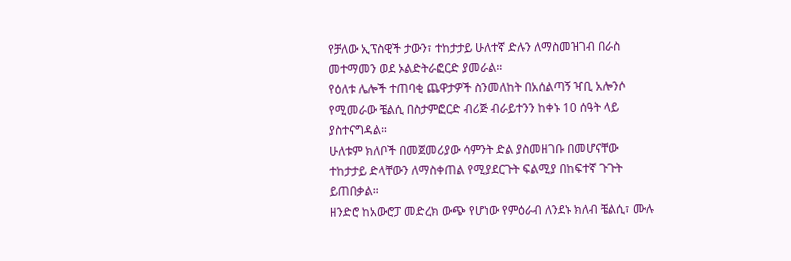የቻለው ኢፕስዊች ታውን፣ ተከታታይ ሁለተኛ ድሉን ለማስመዝገብ በራስ መተማመን ወደ ኦልድትራፎርድ ያመራል።
የዕለቱ ሌሎች ተጠባቂ ጨዋታዎች ስንመለከት በአሰልጣኝ ዣቢ አሎንሶ የሚመራው ቼልሲ በስታምፎርድ ብሪጅ ብራይተንን ከቀኑ 10 ሰዓት ላይ ያስተናግዳል።
ሁለቱም ክለቦች በመጀመሪያው ሳምንት ድል ያስመዘገቡ በመሆናቸው ተከታታይ ድላቸውን ለማስቀጠል የሚያደርጉት ፍልሚያ በከፍተኛ ጉጉት ይጠበቃል።
ዘንድሮ ከአውሮፓ መድረክ ውጭ የሆነው የምዕራብ ለንደኑ ክለብ ቼልሲ፣ ሙሉ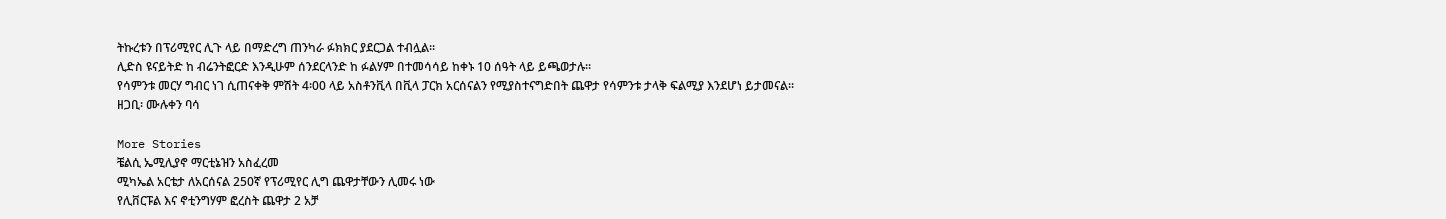ትኩረቱን በፕሪሚየር ሊጉ ላይ በማድረግ ጠንካራ ፉክክር ያደርጋል ተብሏል።
ሊድስ ዩናይትድ ከ ብሬንትፎርድ እንዲሁም ሰንደርላንድ ከ ፉልሃም በተመሳሳይ ከቀኑ 10 ሰዓት ላይ ይጫወታሉ።
የሳምንቱ መርሃ ግብር ነገ ሲጠናቀቅ ምሽት 4፡00 ላይ አስቶንቪላ በቪላ ፓርክ አርሰናልን የሚያስተናግድበት ጨዋታ የሳምንቱ ታላቅ ፍልሚያ እንደሆነ ይታመናል።
ዘጋቢ፡ ሙሉቀን ባሳ

More Stories
ቼልሲ ኤሚሊያኖ ማርቲኔዝን አስፈረመ
ሚካኤል አርቴታ ለአርሰናል 250ኛ የፕሪሚየር ሊግ ጨዋታቸውን ሊመሩ ነው
የሊቨርፑል እና ኖቲንግሃም ፎረስት ጨዋታ 2 አቻ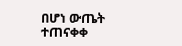በሆነ ውጤት ተጠናቀቀ